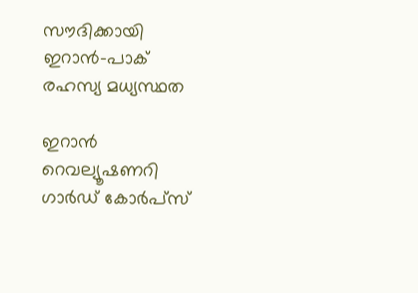സൗദിക്കായി ഇറാൻ-പാക് രഹസ്യ മധ്യസ്ഥത

ഇറാൻ റെവല്യൂഷണറി ഗാർഡ് കോർപ്സ്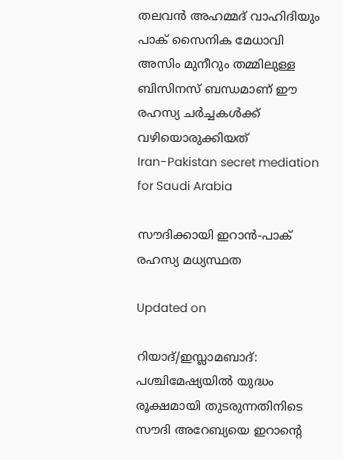തലവൻ അഹമ്മദ് വാഹിദിയും പാക് സൈനിക മേധാവി അസിം മുനീറും തമ്മിലുള്ള ബിസിനസ് ബന്ധമാണ് ഈ രഹസ്യ ചർച്ചകൾക്ക് വഴിയൊരുക്കിയത്
Iran-Pakistan secret mediation for Saudi Arabia

സൗദിക്കായി ഇറാൻ-പാക് രഹസ്യ മധ്യസ്ഥത

Updated on

റിയാദ്/ഇസ്ലാമബാദ്: പശ്ചിമേഷ്യയിൽ യുദ്ധം രൂക്ഷമായി തുടരുന്നതിനിടെ സൗദി അറേബ്യയെ ഇറാന്‍റെ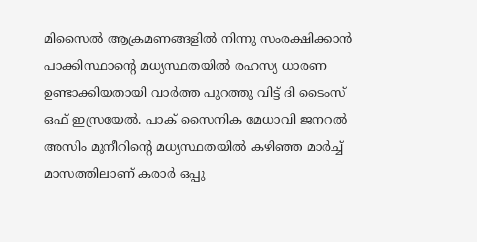മിസൈൽ ആക്രമണങ്ങളിൽ നിന്നു സംരക്ഷിക്കാൻ പാക്കിസ്ഥാന്‍റെ മധ്യസ്ഥതയിൽ രഹസ്യ ധാരണ ഉണ്ടാക്കിയതായി വാർത്ത പുറത്തു വിട്ട് ദി ടൈംസ് ഒഫ് ഇസ്രയേൽ. പാക് സൈനിക മേധാവി ജനറൽ അസിം മുനീറിന്‍റെ മധ്യസ്ഥതയിൽ കഴിഞ്ഞ മാർച്ച് മാസത്തിലാണ് കരാർ ഒപ്പു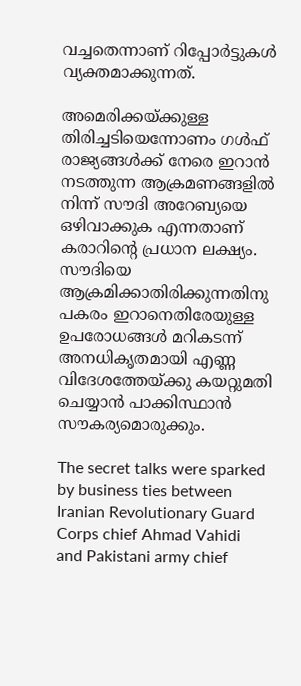വച്ചതെന്നാണ് റിപ്പോർട്ടുകൾ വ്യക്തമാക്കുന്നത്.

അമെരിക്കയ്ക്കുള്ള തിരിച്ചടിയെന്നോണം ഗൾഫ് രാജ്യങ്ങൾക്ക് നേരെ ഇറാൻ നടത്തുന്ന ആക്രമണങ്ങളിൽ നിന്ന് സൗദി അറേബ്യയെ ഒഴിവാക്കുക എന്നതാണ് കരാറിന്‍റെ പ്രധാന ലക്ഷ്യം. സൗദിയെ ആക്രമിക്കാതിരിക്കുന്നതിനു പകരം ഇറാനെതിരേയുള്ള ഉപരോധങ്ങൾ മറികടന്ന് അനധികൃതമായി എണ്ണ വിദേശത്തേയ്ക്കു കയറ്റുമതി ചെയ്യാൻ പാക്കിസ്ഥാൻ സൗകര്യമൊരുക്കും.

The secret talks were sparked by business ties between Iranian Revolutionary Guard Corps chief Ahmad Vahidi and Pakistani army chief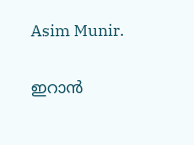Asim Munir.

ഇറാൻ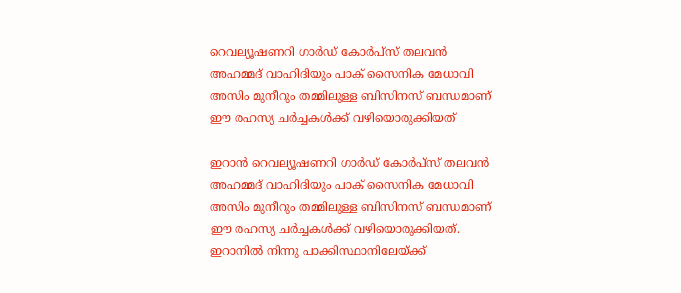റെവല്യൂഷണറി ഗാർഡ് കോർപ്സ് തലവൻ അഹമ്മദ് വാഹിദിയും പാക് സൈനിക മേധാവി അസിം മുനീറും തമ്മിലുള്ള ബിസിനസ് ബന്ധമാണ് ഈ രഹസ്യ ചർച്ചകൾക്ക് വഴിയൊരുക്കിയത്

ഇറാൻ റെവല്യൂഷണറി ഗാർഡ് കോർപ്സ് തലവൻ അഹമ്മദ് വാഹിദിയും പാക് സൈനിക മേധാവി അസിം മുനീറും തമ്മിലുള്ള ബിസിനസ് ബന്ധമാണ് ഈ രഹസ്യ ചർച്ചകൾക്ക് വഴിയൊരുക്കിയത്. ഇറാനിൽ നിന്നു പാക്കിസ്ഥാനിലേയ്ക്ക്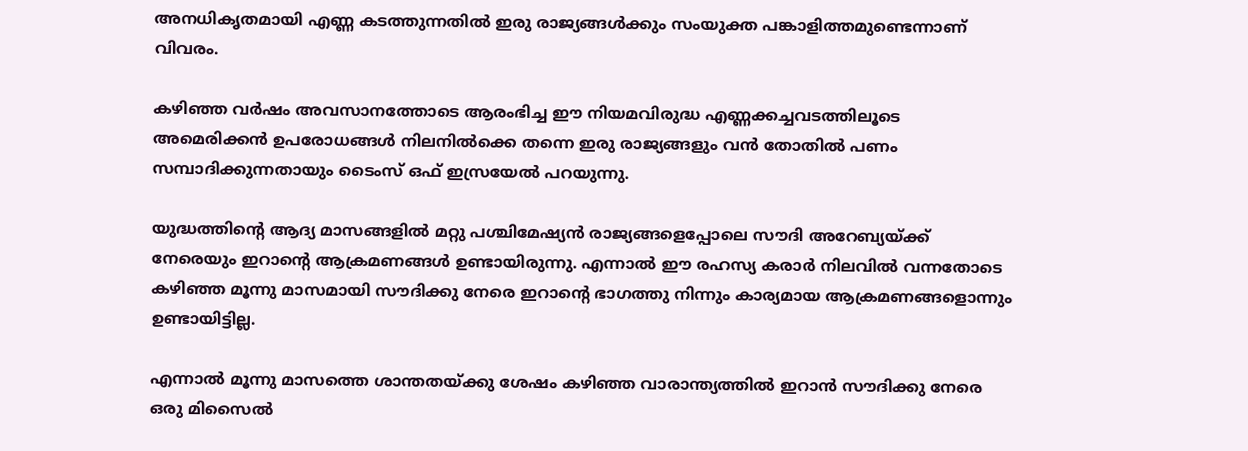അനധികൃതമായി എണ്ണ കടത്തുന്നതിൽ ഇരു രാജ്യങ്ങൾക്കും സംയുക്ത പങ്കാളിത്തമുണ്ടെന്നാണ് വിവരം.

കഴിഞ്ഞ വർഷം അവസാനത്തോടെ ആരംഭിച്ച ഈ നിയമവിരുദ്ധ എണ്ണക്കച്ചവടത്തിലൂടെ അമെരിക്കൻ ഉപരോധങ്ങൾ നിലനിൽക്കെ തന്നെ ഇരു രാജ്യങ്ങളും വൻ തോതിൽ പണം സമ്പാദിക്കുന്നതായും ടൈംസ് ഒഫ് ഇസ്രയേൽ പറയുന്നു.

യുദ്ധത്തിന്‍റെ ആദ്യ മാസങ്ങളിൽ മറ്റു പശ്ചിമേഷ്യൻ രാജ്യങ്ങളെപ്പോലെ സൗദി അറേബ്യയ്ക്ക് നേരെയും ഇറാന്‍റെ ആക്രമണങ്ങൾ ഉണ്ടായിരുന്നു. എന്നാൽ ഈ രഹസ്യ കരാർ നിലവിൽ വന്നതോടെ കഴിഞ്ഞ മൂന്നു മാസമായി സൗദിക്കു നേരെ ഇറാന്‍റെ ഭാഗത്തു നിന്നും കാര്യമായ ആക്രമണങ്ങളൊന്നും ഉണ്ടായിട്ടില്ല.

എന്നാൽ മൂന്നു മാസത്തെ ശാന്തതയ്ക്കു ശേഷം കഴിഞ്ഞ വാരാന്ത്യത്തിൽ ഇറാൻ സൗദിക്കു നേരെ ഒരു മിസൈൽ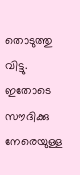തൊടുത്തു വിട്ടു. ഇതോടെ സൗദിക്കു നേരെയുള്ള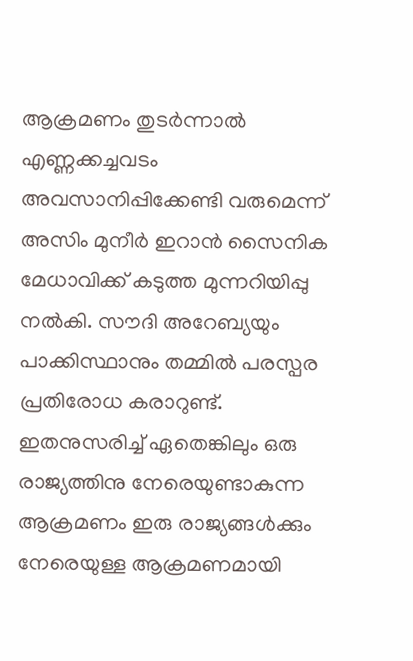ആക്രമണം തുടർന്നാൽ എണ്ണക്കച്ചവടം അവസാനിപ്പിക്കേണ്ടി വരുമെന്ന് അസിം മുനീർ ഇറാൻ സൈനിക മേധാവിക്ക് കടുത്ത മുന്നറിയിപ്പു നൽകി. സൗദി അറേബ്യയും പാക്കിസ്ഥാനും തമ്മിൽ പരസ്പര പ്രതിരോധ കരാറുണ്ട്. ഇതനുസരിച്ച് ഏതെങ്കിലും ഒരു രാജ്യത്തിനു നേരെയുണ്ടാകുന്ന ആക്രമണം ഇരു രാജ്യങ്ങൾക്കും നേരെയുള്ള ആക്രമണമായി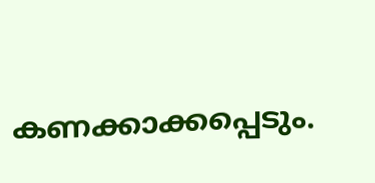കണക്കാക്കപ്പെടും.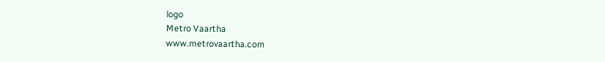logo
Metro Vaartha
www.metrovaartha.com